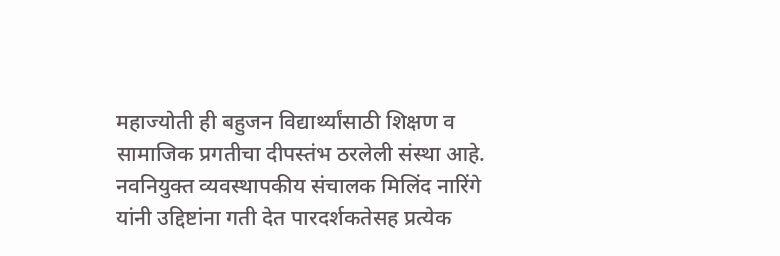महाज्योती ही बहुजन विद्यार्थ्यांसाठी शिक्षण व सामाजिक प्रगतीचा दीपस्तंभ ठरलेली संस्था आहे. नवनियुक्त व्यवस्थापकीय संचालक मिलिंद नारिंगे यांनी उद्दिष्टांना गती देत पारदर्शकतेसह प्रत्येक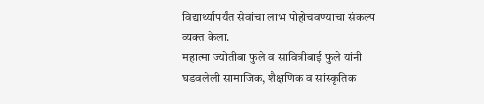विद्यार्थ्यापर्यंत सेवांचा लाभ पोहोचवण्याचा संकल्प व्यक्त केला.
महात्मा ज्योतीबा फुले व सावित्रीबाई फुले यांनी घडवलेली सामाजिक, शैक्षणिक व सांस्कृतिक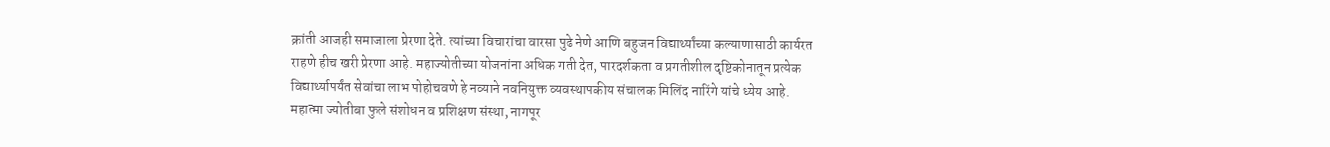क्रांती आजही समाजाला प्रेरणा देते. त्यांच्या विचारांचा वारसा पुढे नेणे आणि बहुजन विद्यार्थ्यांच्या कल्याणासाठी कार्यरत राहणे हीच खरी प्रेरणा आहे. महाज्योतीच्या योजनांना अधिक गती देत, पारदर्शकता व प्रगतीशील दृष्टिकोनातून प्रत्येक विद्यार्थ्यापर्यंत सेवांचा लाभ पोहोचवणे हे नव्याने नवनियुक्त व्यवस्थापकीय संचालक मिलिंद नारिंगे यांचे ध्येय आहे.
महात्मा ज्योतीबा फुले संशोधन व प्रशिक्षण संस्था, नागपूर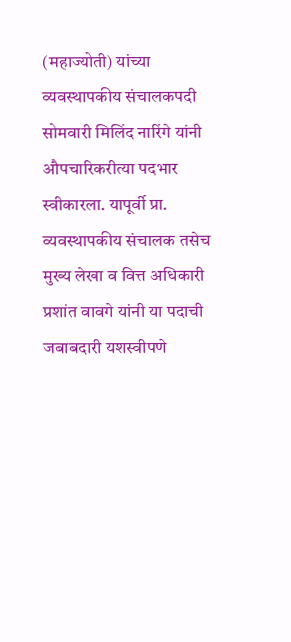(महाज्योती) यांच्या व्यवस्थापकीय संचालकपदी सोमवारी मिलिंद नारिंगे यांनी औपचारिकरीत्या पदभार स्वीकारला. यापूर्वी प्रा. व्यवस्थापकीय संचालक तसेच मुख्य लेखा व वित्त अधिकारी प्रशांत वावगे यांनी या पदाची जबाबदारी यशस्वीपणे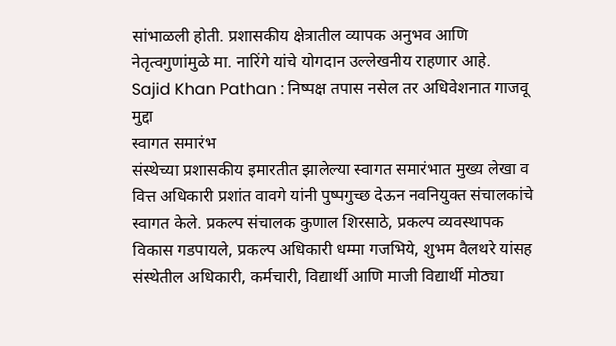सांभाळली होती. प्रशासकीय क्षेत्रातील व्यापक अनुभव आणि नेतृत्वगुणांमुळे मा. नारिंगे यांचे योगदान उल्लेखनीय राहणार आहे.
Sajid Khan Pathan : निष्पक्ष तपास नसेल तर अधिवेशनात गाजवू मुद्दा
स्वागत समारंभ
संस्थेच्या प्रशासकीय इमारतीत झालेल्या स्वागत समारंभात मुख्य लेखा व वित्त अधिकारी प्रशांत वावगे यांनी पुष्पगुच्छ देऊन नवनियुक्त संचालकांचे स्वागत केले. प्रकल्प संचालक कुणाल शिरसाठे, प्रकल्प व्यवस्थापक विकास गडपायले, प्रकल्प अधिकारी धम्मा गजभिये, शुभम वैलथरे यांसह संस्थेतील अधिकारी, कर्मचारी, विद्यार्थी आणि माजी विद्यार्थी मोठ्या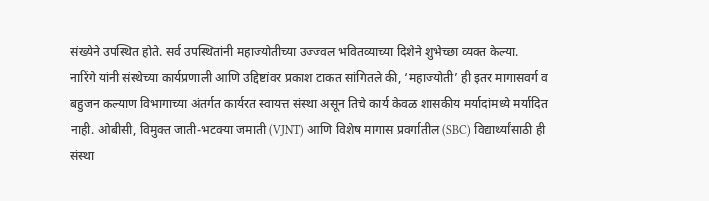संख्येने उपस्थित होते. सर्व उपस्थितांनी महाज्योतीच्या उज्ज्वल भवितव्याच्या दिशेने शुभेच्छा व्यक्त केल्या.
नारिंगे यांनी संस्थेच्या कार्यप्रणाली आणि उद्दिष्टांवर प्रकाश टाकत सांगितले की, ‘महाज्योती’ ही इतर मागासवर्ग व बहुजन कल्याण विभागाच्या अंतर्गत कार्यरत स्वायत्त संस्था असून तिचे कार्य केवळ शासकीय मर्यादांमध्ये मर्यादित नाही. ओबीसी, विमुक्त जाती-भटक्या जमाती (VJNT) आणि विशेष मागास प्रवर्गातील (SBC) विद्यार्थ्यांसाठी ही संस्था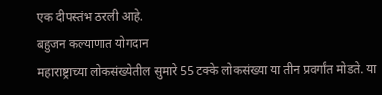एक दीपस्तंभ ठरली आहे.
बहुजन कल्याणात योगदान
महाराष्ट्राच्या लोकसंख्येतील सुमारे 55 टक्के लोकसंख्या या तीन प्रवर्गांत मोडते. या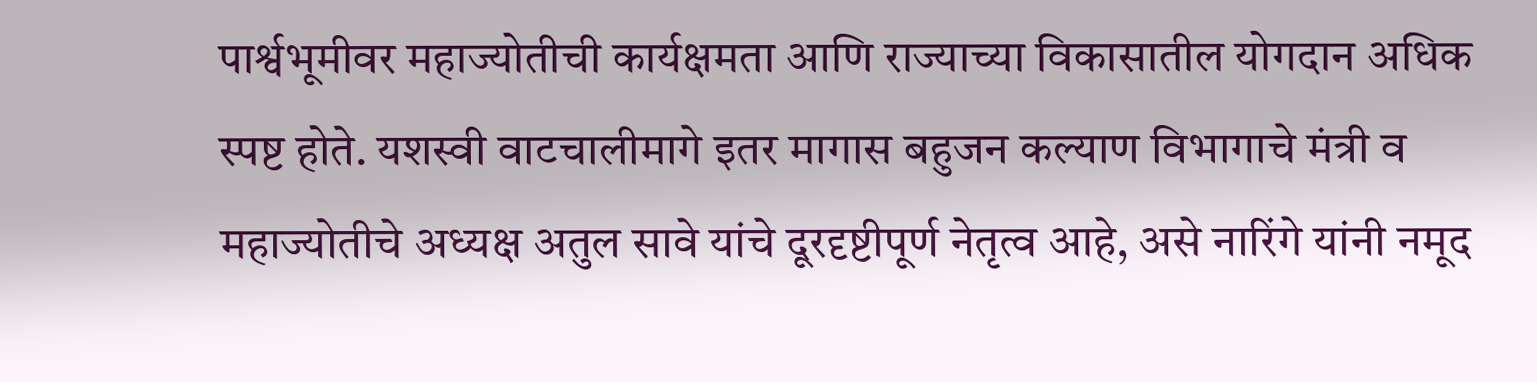पार्श्वभूमीवर महाज्योतीची कार्यक्षमता आणि राज्याच्या विकासातील योगदान अधिक स्पष्ट होते. यशस्वी वाटचालीमागे इतर मागास बहुजन कल्याण विभागाचे मंत्री व महाज्योतीचे अध्यक्ष अतुल सावे यांचे दूरदृष्टीपूर्ण नेतृत्व आहे, असे नारिंगे यांनी नमूद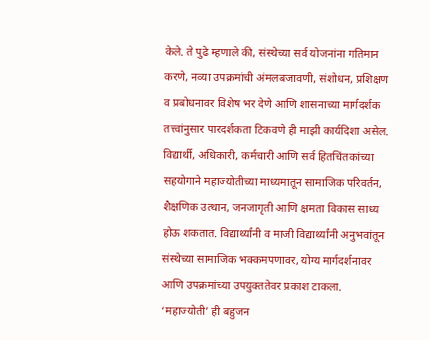केले. ते पुढे म्हणाले की, संस्थेच्या सर्व योजनांना गतिमान करणे, नव्या उपक्रमांची अंमलबजावणी, संशोधन, प्रशिक्षण व प्रबोधनावर विशेष भर देणे आणि शासनाच्या मार्गदर्शक तत्त्वांनुसार पारदर्शकता टिकवणे ही माझी कार्यदिशा असेल.
विद्यार्थी, अधिकारी, कर्मचारी आणि सर्व हितचिंतकांच्या सहयोगाने महाज्योतीच्या माध्यमातून सामाजिक परिवर्तन, शैक्षणिक उत्थान, जनजागृती आणि क्षमता विकास साध्य होऊ शकतात. विद्यार्थ्यांनी व माजी विद्यार्थ्यांनी अनुभवांतून संस्थेच्या सामाजिक भक्कमपणावर, योग्य मार्गदर्शनावर आणि उपक्रमांच्या उपयुक्ततेवर प्रकाश टाकला. ‘महाज्योती’ ही बहुजन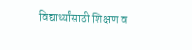विद्यार्थ्यांसाठी शिक्षण व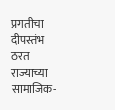प्रगतीचा दीपस्तंभ ठरत राज्याच्या सामाजिक-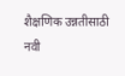शैक्षणिक उन्नतीसाठी नवी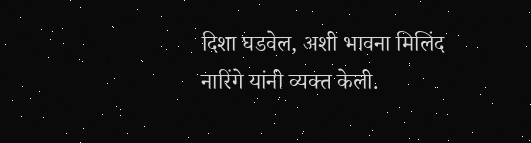दिशा घडवेल, अशी भावना मिलिंद नारिंगे यांनी व्यक्त केली.